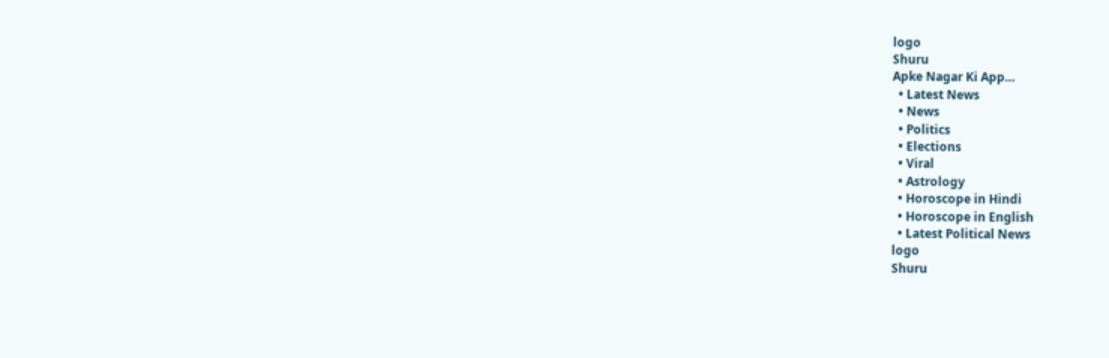logo
Shuru
Apke Nagar Ki App…
  • Latest News
  • News
  • Politics
  • Elections
  • Viral
  • Astrology
  • Horoscope in Hindi
  • Horoscope in English
  • Latest Political News
logo
Shuru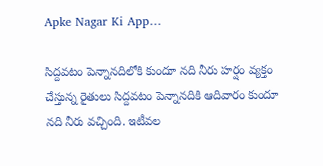Apke Nagar Ki App…

సిద్దవటం పెన్నానదిలోకి కుందూ నది నీరు హర్షం వ్యక్తం చేస్తున్న రైతులు సిద్దవటం పెన్నానదికి ఆదివారం కుందూ నది నీరు వచ్చింది. ఇటీవల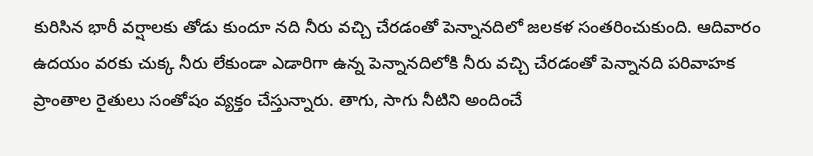కురిసిన భారీ వర్షాలకు తోడు కుందూ నది నీరు వచ్చి చేరడంతో పెన్నానదిలో జలకళ సంతరించుకుంది. ఆదివారం ఉదయం వరకు చుక్క నీరు లేకుండా ఎడారిగా ఉన్న పెన్నానదిలోకి నీరు వచ్చి చేరడంతో పెన్నానది పరివాహక ప్రాంతాల రైతులు సంతోషం వ్యక్తం చేస్తున్నారు. తాగు, సాగు నీటిని అందించే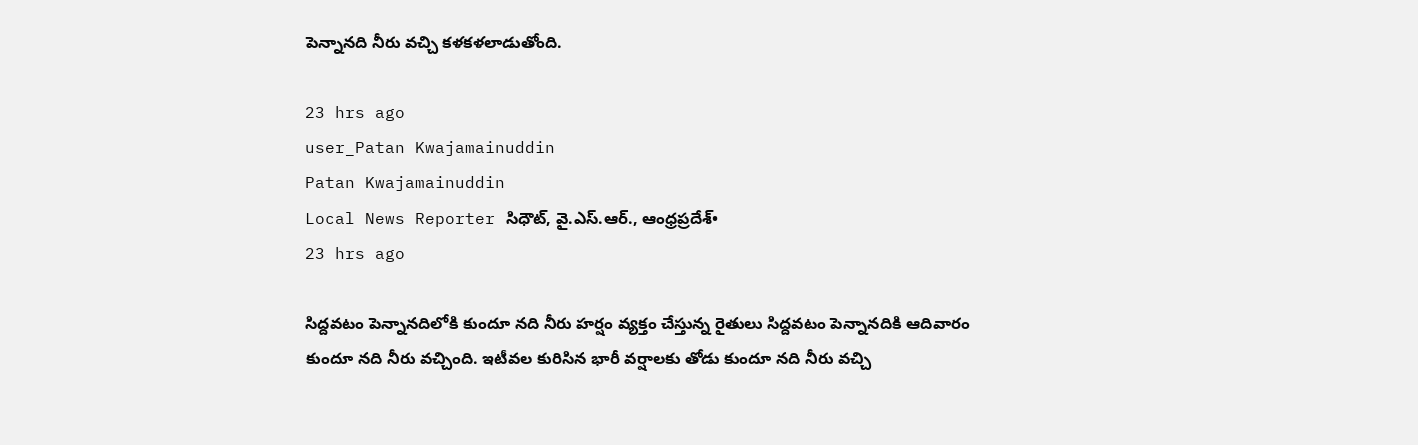పెన్నానది నీరు వచ్చి కళకళలాడుతోంది.

23 hrs ago
user_Patan Kwajamainuddin
Patan Kwajamainuddin
Local News Reporter సిధౌట్, వై.ఎస్.ఆర్., ఆంధ్రప్రదేశ్•
23 hrs ago

సిద్దవటం పెన్నానదిలోకి కుందూ నది నీరు హర్షం వ్యక్తం చేస్తున్న రైతులు సిద్దవటం పెన్నానదికి ఆదివారం కుందూ నది నీరు వచ్చింది. ఇటీవల కురిసిన భారీ వర్షాలకు తోడు కుందూ నది నీరు వచ్చి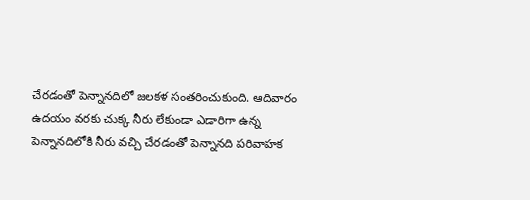చేరడంతో పెన్నానదిలో జలకళ సంతరించుకుంది. ఆదివారం ఉదయం వరకు చుక్క నీరు లేకుండా ఎడారిగా ఉన్న పెన్నానదిలోకి నీరు వచ్చి చేరడంతో పెన్నానది పరివాహక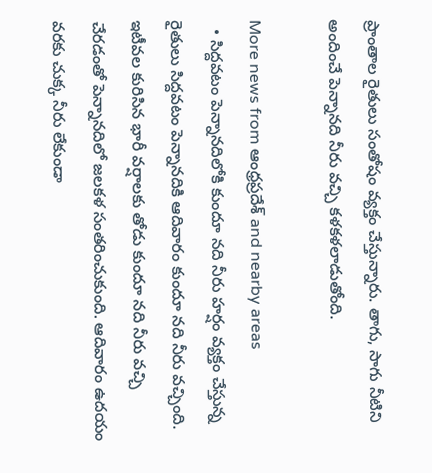ప్రాంతాల రైతులు సంతోషం వ్యక్తం చేస్తున్నారు. తాగు, సాగు నీటిని అందించే పెన్నానది నీరు వచ్చి కళకళలాడుతోంది.

More news from ఆంధ్రప్రదేశ్ and nearby areas
  • సిద్దవటం పెన్నానదిలోకి కుందూ నది నీరు హర్షం వ్యక్తం చేస్తున్న రైతులు సిద్దవటం పెన్నానదికి ఆదివారం కుందూ నది నీరు వచ్చింది. ఇటీవల కురిసిన భారీ వర్షాలకు తోడు కుందూ నది నీరు వచ్చి చేరడంతో పెన్నానదిలో జలకళ సంతరించుకుంది. ఆదివారం ఉదయం వరకు చుక్క నీరు లేకుండా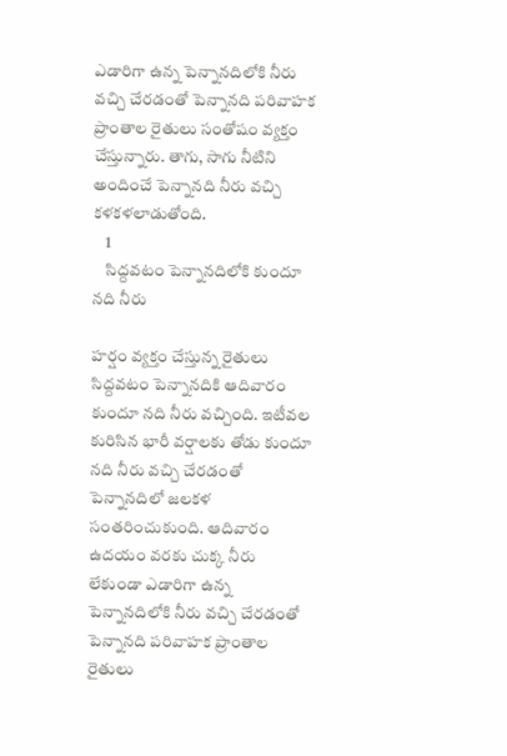ఎడారిగా ఉన్న పెన్నానదిలోకి నీరు వచ్చి చేరడంతో పెన్నానది పరివాహక ప్రాంతాల రైతులు సంతోషం వ్యక్తం చేస్తున్నారు. తాగు, సాగు నీటిని అందించే పెన్నానది నీరు వచ్చి కళకళలాడుతోంది.
    1
    సిద్దవటం పెన్నానదిలోకి కుందూ నది నీరు

హర్షం వ్యక్తం చేస్తున్న రైతులు
సిద్దవటం పెన్నానదికి ఆదివారం కుందూ నది నీరు వచ్చింది. ఇటీవల కురిసిన భారీ వర్షాలకు తోడు కుందూ నది నీరు వచ్చి చేరడంతో పెన్నానదిలో జలకళ సంతరించుకుంది. ఆదివారం ఉదయం వరకు చుక్క నీరు లేకుండా ఎడారిగా ఉన్న పెన్నానదిలోకి నీరు వచ్చి చేరడంతో పెన్నానది పరివాహక ప్రాంతాల రైతులు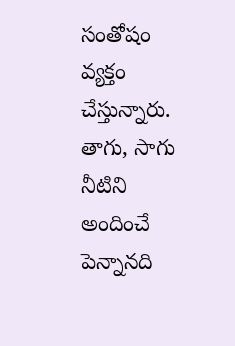సంతోషం వ్యక్తం చేస్తున్నారు. తాగు, సాగు నీటిని అందించే పెన్నానది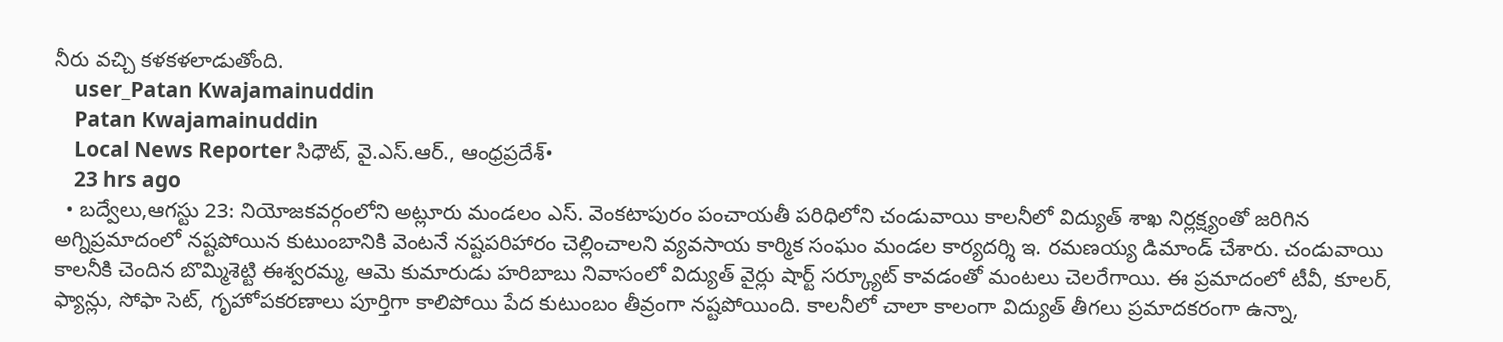నీరు వచ్చి కళకళలాడుతోంది.
    user_Patan Kwajamainuddin
    Patan Kwajamainuddin
    Local News Reporter సిధౌట్, వై.ఎస్.ఆర్., ఆంధ్రప్రదేశ్•
    23 hrs ago
  • బద్వేలు,ఆగస్టు 23: నియోజకవర్గంలోని అట్లూరు మండలం ఎస్. వెంకటాపురం పంచాయతీ పరిధిలోని చండువాయి కాలనీలో విద్యుత్ శాఖ నిర్లక్ష్యంతో జరిగిన అగ్నిప్రమాదంలో నష్టపోయిన కుటుంబానికి వెంటనే నష్టపరిహారం చెల్లించాలని వ్యవసాయ కార్మిక సంఘం మండల కార్యదర్శి ఇ. రమణయ్య డిమాండ్ చేశారు. చండువాయి కాలనీకి చెందిన బొమ్మిశెట్టి ఈశ్వరమ్మ, ఆమె కుమారుడు హరిబాబు నివాసంలో విద్యుత్ వైర్లు షార్ట్ సర్క్యూట్ కావడంతో మంటలు చెలరేగాయి. ఈ ప్రమాదంలో టీవీ, కూలర్, ఫ్యాన్లు, సోఫా సెట్, గృహోపకరణాలు పూర్తిగా కాలిపోయి పేద కుటుంబం తీవ్రంగా నష్టపోయింది. కాలనీలో చాలా కాలంగా విద్యుత్ తీగలు ప్రమాదకరంగా ఉన్నా,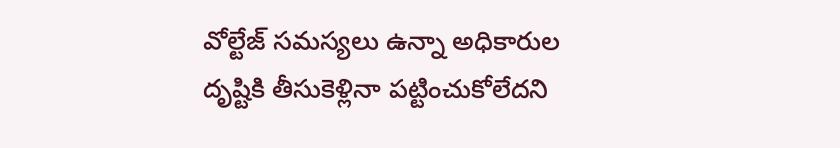వోల్టేజ్ సమస్యలు ఉన్నా అధికారుల దృష్టికి తీసుకెళ్లినా పట్టించుకోలేదని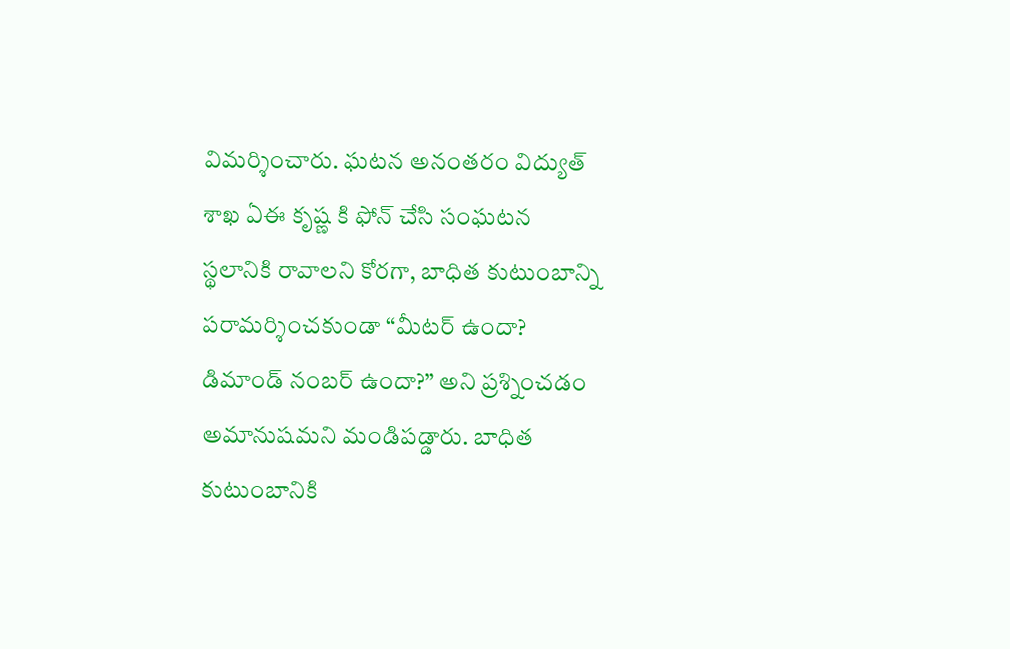విమర్శించారు. ఘటన అనంతరం విద్యుత్ శాఖ ఏఈ కృష్ణ కి ఫోన్ చేసి సంఘటన స్థలానికి రావాలని కోరగా, బాధిత కుటుంబాన్ని పరామర్శించకుండా “మీటర్ ఉందా? డిమాండ్ నంబర్ ఉందా?” అని ప్రశ్నించడం అమానుషమని మండిపడ్డారు. బాధిత కుటుంబానికి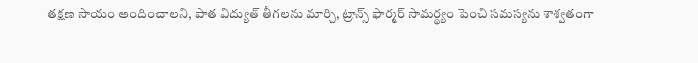తక్షణ సాయం అందించాలని, పాత విద్యుత్ తీగలను మార్చి, ట్రాన్స్ ఫార్మర్ సామర్థ్యం పెంచి సమస్యను శాశ్వతంగా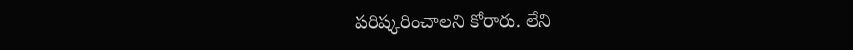పరిష్కరించాలని కోరారు. లేని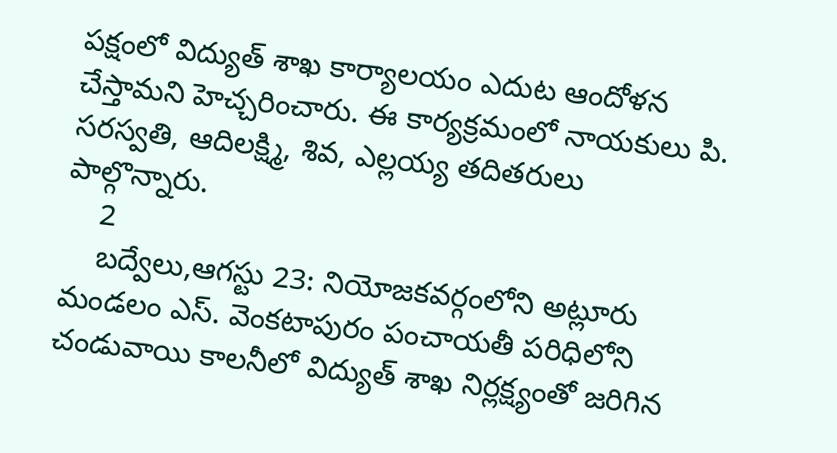పక్షంలో విద్యుత్ శాఖ కార్యాలయం ఎదుట ఆందోళన చేస్తామని హెచ్చరించారు. ఈ కార్యక్రమంలో నాయకులు పి. సరస్వతి, ఆదిలక్ష్మి, శివ, ఎల్లయ్య తదితరులు పాల్గొన్నారు.
    2
    బద్వేలు,ఆగస్టు 23: నియోజకవర్గంలోని అట్లూరు మండలం ఎస్. వెంకటాపురం పంచాయతీ పరిధిలోని చండువాయి కాలనీలో విద్యుత్ శాఖ నిర్లక్ష్యంతో జరిగిన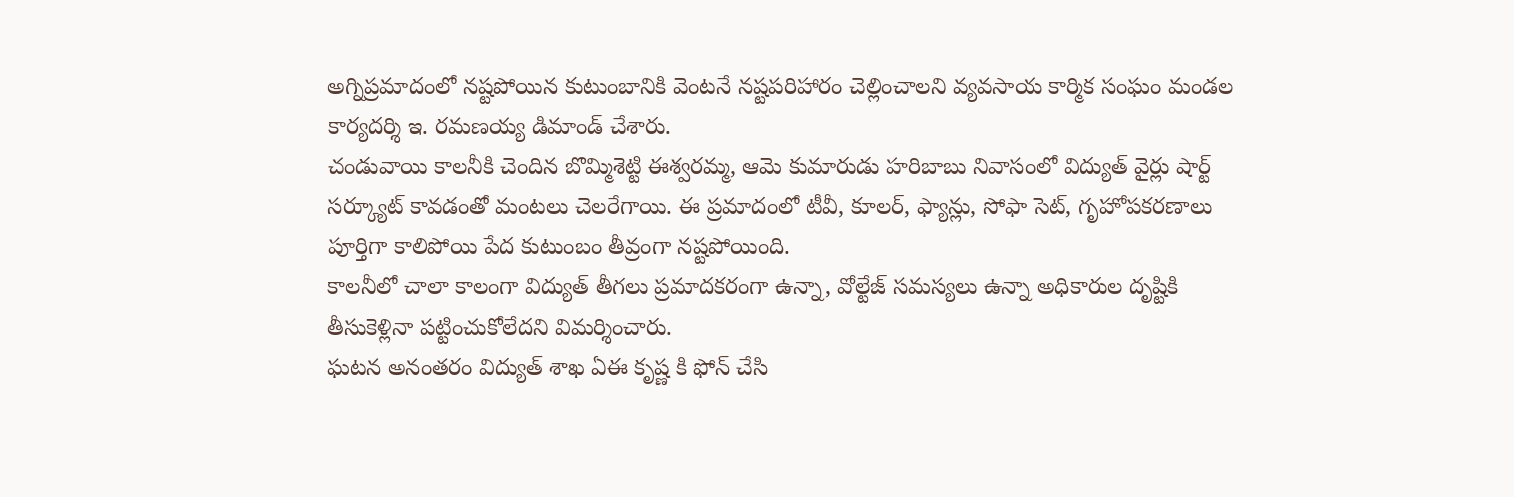అగ్నిప్రమాదంలో నష్టపోయిన కుటుంబానికి వెంటనే నష్టపరిహారం చెల్లించాలని వ్యవసాయ కార్మిక సంఘం మండల కార్యదర్శి ఇ. రమణయ్య డిమాండ్ చేశారు.
చండువాయి కాలనీకి చెందిన బొమ్మిశెట్టి ఈశ్వరమ్మ, ఆమె కుమారుడు హరిబాబు నివాసంలో విద్యుత్ వైర్లు షార్ట్ సర్క్యూట్ కావడంతో మంటలు చెలరేగాయి. ఈ ప్రమాదంలో టీవీ, కూలర్, ఫ్యాన్లు, సోఫా సెట్, గృహోపకరణాలు పూర్తిగా కాలిపోయి పేద కుటుంబం తీవ్రంగా నష్టపోయింది.
కాలనీలో చాలా కాలంగా విద్యుత్ తీగలు ప్రమాదకరంగా ఉన్నా, వోల్టేజ్ సమస్యలు ఉన్నా అధికారుల దృష్టికి తీసుకెళ్లినా పట్టించుకోలేదని విమర్శించారు.
ఘటన అనంతరం విద్యుత్ శాఖ ఏఈ కృష్ణ కి ఫోన్ చేసి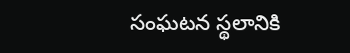సంఘటన స్థలానికి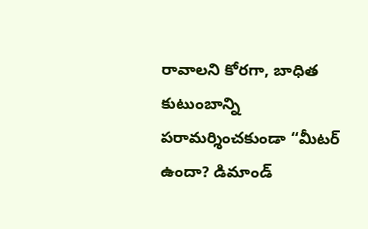రావాలని కోరగా, బాధిత కుటుంబాన్ని పరామర్శించకుండా “మీటర్ ఉందా? డిమాండ్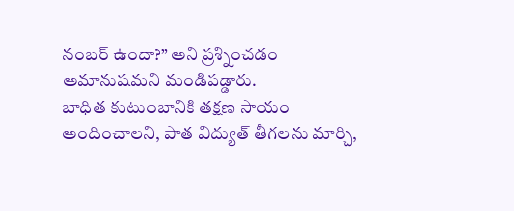నంబర్ ఉందా?” అని ప్రశ్నించడం అమానుషమని మండిపడ్డారు.
బాధిత కుటుంబానికి తక్షణ సాయం అందించాలని, పాత విద్యుత్ తీగలను మార్చి,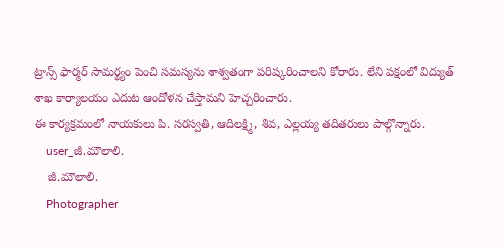ట్రాన్స్ ఫార్మర్ సామర్థ్యం పెంచి సమస్యను శాశ్వతంగా పరిష్కరించాలని కోరారు. లేని పక్షంలో విద్యుత్ శాఖ కార్యాలయం ఎదుట ఆందోళన చేస్తామని హెచ్చరించారు.
ఈ కార్యక్రమంలో నాయకులు పి. సరస్వతి, ఆదిలక్ష్మి, శివ, ఎల్లయ్య తదితరులు పాల్గొన్నారు.
    user_జీ.మౌలాలి.
    జీ.మౌలాలి.
    Photographer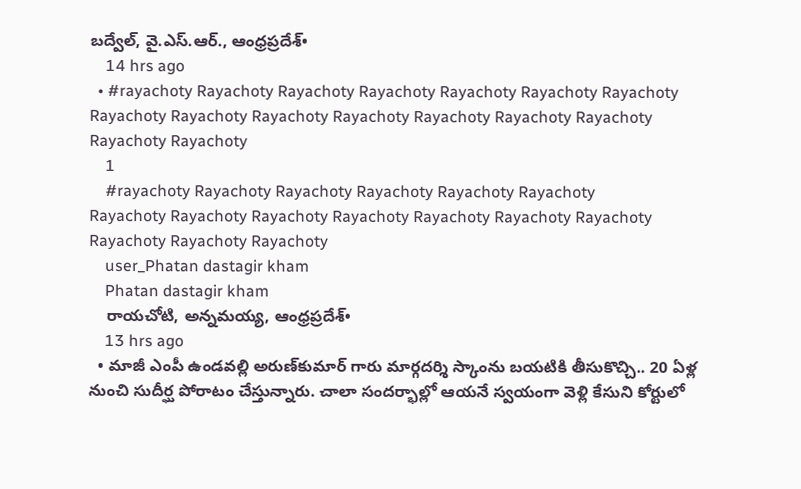బద్వేల్, వై.ఎస్.ఆర్., ఆంధ్రప్రదేశ్•
    14 hrs ago
  • #rayachoty Rayachoty Rayachoty Rayachoty Rayachoty Rayachoty Rayachoty Rayachoty Rayachoty Rayachoty Rayachoty Rayachoty Rayachoty Rayachoty Rayachoty Rayachoty
    1
    #rayachoty Rayachoty Rayachoty Rayachoty Rayachoty Rayachoty
Rayachoty Rayachoty Rayachoty Rayachoty Rayachoty Rayachoty Rayachoty Rayachoty Rayachoty Rayachoty
    user_Phatan dastagir kham
    Phatan dastagir kham
    రాయచోటి, అన్నమయ్య, ఆంధ్రప్రదేశ్•
    13 hrs ago
  • మాజీ ఎంపీ ఉండవల్లి అరుణ్‌కుమార్ గారు మార్గదర్శి స్కాంను బయటికి తీసుకొచ్చి.. 20 ఏళ్ల నుంచి సుదీర్ఘ పోరాటం చేస్తున్నారు. చాలా సందర్భాల్లో ఆయనే స్వయంగా వెళ్లి కేసుని కోర్టులో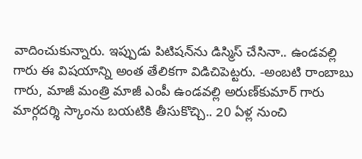వాదించుకున్నారు. ఇప్పుడు పిటిషన్‌ను డిస్మిస్ చేసినా.. ఉండవల్లి గారు ఈ విషయాన్ని అంత తేలికగా విడిచిపెట్టరు. -అంబటి రాంబాబు గారు, మాజీ మంత్రి మాజీ ఎంపీ ఉండవల్లి అరుణ్‌కుమార్ గారు మార్గదర్శి స్కాంను బయటికి తీసుకొచ్చి.. 20 ఏళ్ల నుంచి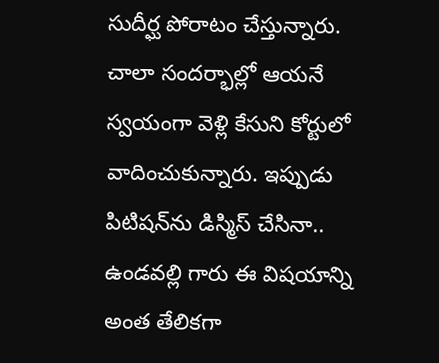సుదీర్ఘ పోరాటం చేస్తున్నారు. చాలా సందర్భాల్లో ఆయనే స్వయంగా వెళ్లి కేసుని కోర్టులో వాదించుకున్నారు. ఇప్పుడు పిటిషన్‌ను డిస్మిస్ చేసినా.. ఉండవల్లి గారు ఈ విషయాన్ని అంత తేలికగా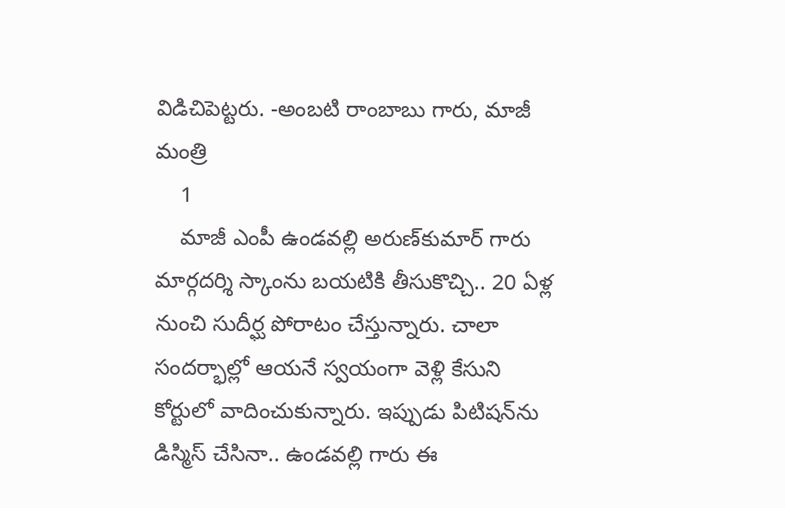విడిచిపెట్టరు. -అంబటి రాంబాబు గారు, మాజీ మంత్రి
    1
    మాజీ ఎంపీ ఉండవల్లి అరుణ్‌కుమార్ గారు మార్గదర్శి స్కాంను బయటికి తీసుకొచ్చి.. 20 ఏళ్ల నుంచి సుదీర్ఘ పోరాటం చేస్తున్నారు. చాలా సందర్భాల్లో ఆయనే స్వయంగా వెళ్లి కేసుని కోర్టులో వాదించుకున్నారు. ఇప్పుడు పిటిషన్‌ను డిస్మిస్ చేసినా.. ఉండవల్లి గారు ఈ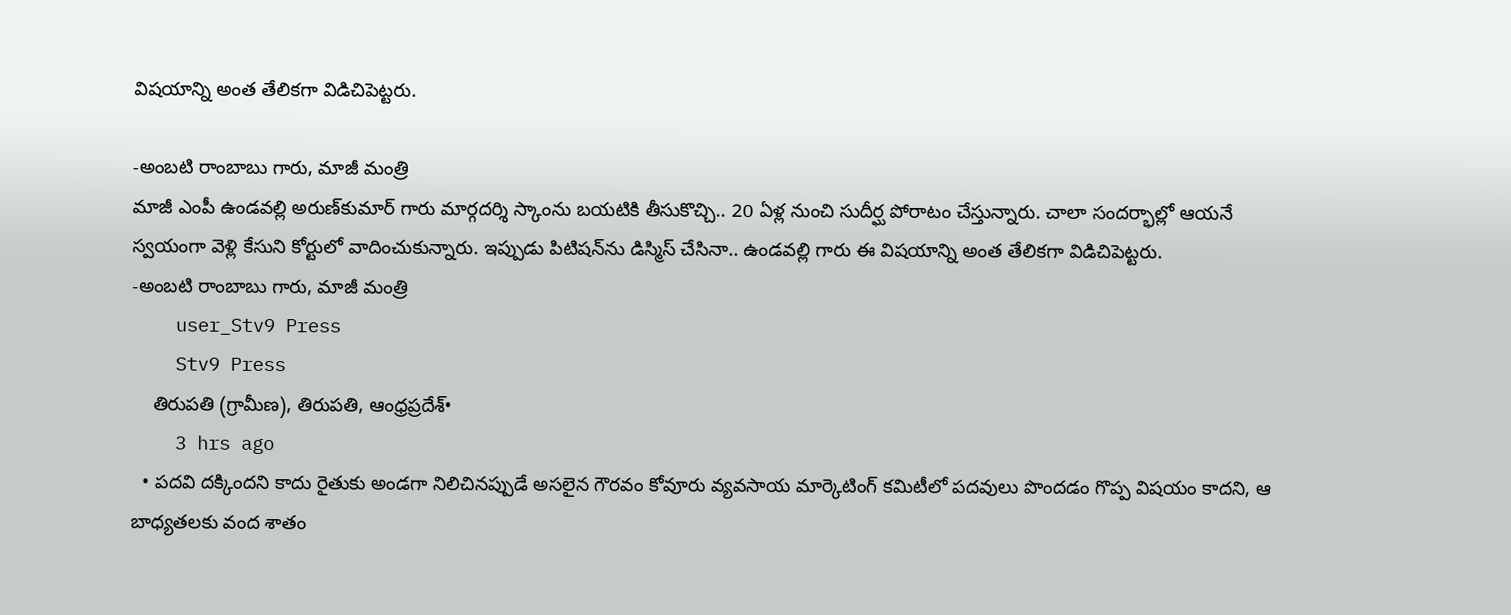విషయాన్ని అంత తేలికగా విడిచిపెట్టరు.

-అంబటి రాంబాబు గారు, మాజీ మంత్రి
మాజీ ఎంపీ ఉండవల్లి అరుణ్‌కుమార్ గారు మార్గదర్శి స్కాంను బయటికి తీసుకొచ్చి.. 20 ఏళ్ల నుంచి సుదీర్ఘ పోరాటం చేస్తున్నారు. చాలా సందర్భాల్లో ఆయనే స్వయంగా వెళ్లి కేసుని కోర్టులో వాదించుకున్నారు. ఇప్పుడు పిటిషన్‌ను డిస్మిస్ చేసినా.. ఉండవల్లి గారు ఈ విషయాన్ని అంత తేలికగా విడిచిపెట్టరు.
-అంబటి రాంబాబు గారు, మాజీ మంత్రి
    user_Stv9 Press
    Stv9 Press
    తిరుపతి (గ్రామీణ), తిరుపతి, ఆంధ్రప్రదేశ్•
    3 hrs ago
  • పదవి దక్కిందని కాదు రైతుకు అండగా నిలిచినప్పుడే అసలైన గౌరవం కోవూరు వ్యవసాయ మార్కెటింగ్‌ కమిటీలో పదవులు పొందడం గొప్ప విషయం కాదని, ఆ బాధ్యతలకు వంద శాతం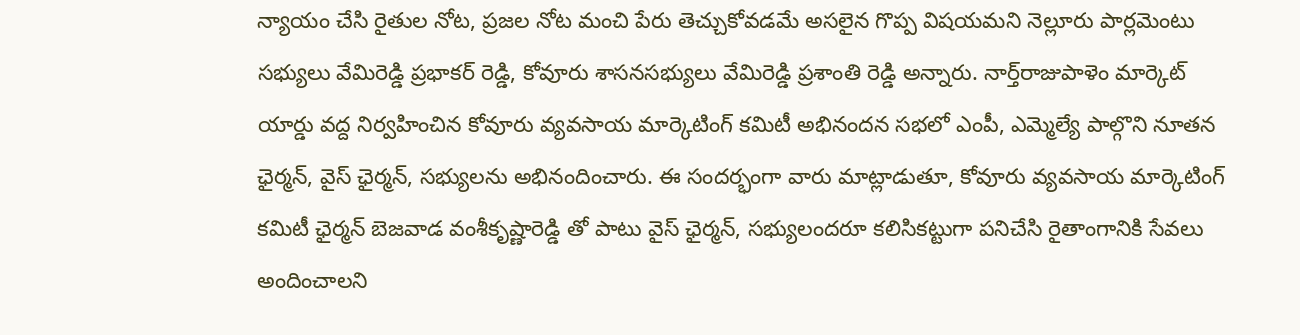న్యాయం చేసి రైతుల నోట, ప్రజల నోట మంచి పేరు తెచ్చుకోవడమే అసలైన గొప్ప విషయమని నెల్లూరు పార్లమెంటు సభ్యులు వేమిరెడ్డి ప్రభాకర్‌ రెడ్డి, కోవూరు శాసనసభ్యులు వేమిరెడ్డి ప్రశాంతి రెడ్డి అన్నారు. నార్త్‌రాజుపాళెం మార్కెట్‌ యార్డు వద్ద నిర్వహించిన కోవూరు వ్యవసాయ మార్కెటింగ్‌ కమిటీ అభినందన సభలో ఎంపీ, ఎమ్మెల్యే పాల్గొని నూతన ఛైర్మన్‌, వైస్‌ ఛైర్మన్‌, సభ్యులను అభినందించారు. ఈ సందర్భంగా వారు మాట్లాడుతూ, కోవూరు వ్యవసాయ మార్కెటింగ్‌ కమిటీ ఛైర్మన్‌ బెజవాడ వంశీకృష్ణారెడ్డి తో పాటు వైస్‌ ఛైర్మన్‌, సభ్యులందరూ కలిసికట్టుగా పనిచేసి రైతాంగానికి సేవలు అందించాలని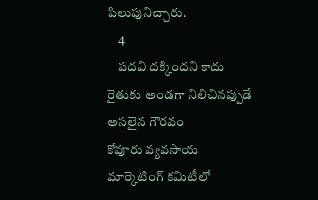పిలుపునిచ్చారు.
    4
    పదవి దక్కిందని కాదు రైతుకు అండగా నిలిచినప్పుడే అసలైన గౌరవం
కోవూరు వ్యవసాయ మార్కెటింగ్‌ కమిటీలో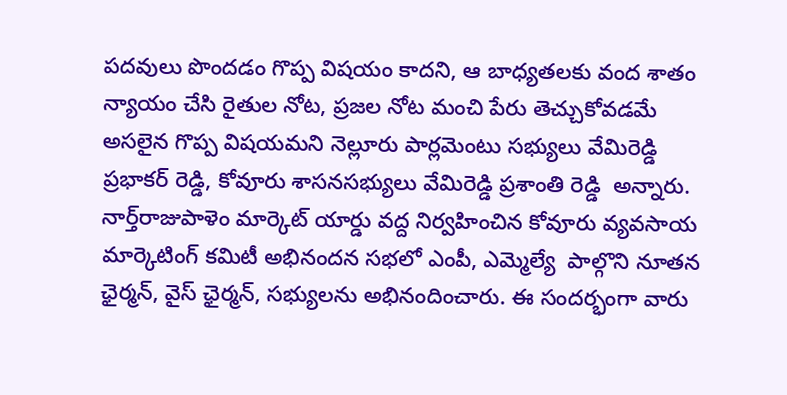పదవులు పొందడం గొప్ప విషయం కాదని, ఆ బాధ్యతలకు వంద శాతం న్యాయం చేసి రైతుల నోట, ప్రజల నోట మంచి పేరు తెచ్చుకోవడమే అసలైన గొప్ప విషయమని నెల్లూరు పార్లమెంటు సభ్యులు వేమిరెడ్డి ప్రభాకర్‌ రెడ్డి, కోవూరు శాసనసభ్యులు వేమిరెడ్డి ప్రశాంతి రెడ్డి  అన్నారు. నార్త్‌రాజుపాళెం మార్కెట్‌ యార్డు వద్ద నిర్వహించిన కోవూరు వ్యవసాయ మార్కెటింగ్‌ కమిటీ అభినందన సభలో ఎంపీ, ఎమ్మెల్యే  పాల్గొని నూతన ఛైర్మన్‌, వైస్‌ ఛైర్మన్‌, సభ్యులను అభినందించారు. ఈ సందర్భంగా వారు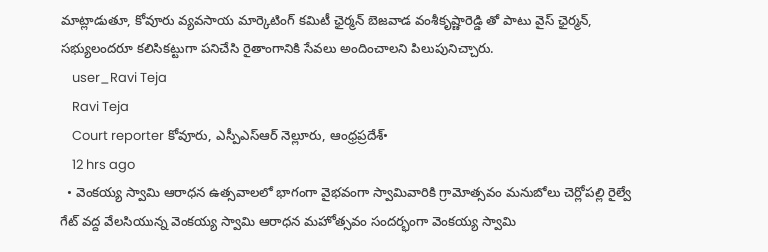మాట్లాడుతూ, కోవూరు వ్యవసాయ మార్కెటింగ్‌ కమిటీ ఛైర్మన్‌ బెజవాడ వంశీకృష్ణారెడ్డి తో పాటు వైస్‌ ఛైర్మన్‌, సభ్యులందరూ కలిసికట్టుగా పనిచేసి రైతాంగానికి సేవలు అందించాలని పిలుపునిచ్చారు.
    user_Ravi Teja
    Ravi Teja
    Court reporter కోవూరు, ఎస్పీఎస్ఆర్ నెల్లూరు, ఆంధ్రప్రదేశ్•
    12 hrs ago
  • వెంకయ్య స్వామి ఆరాధన ఉత్సవాలలో భాగంగా వైభవంగా స్వామివారికి గ్రామోత్సవం మనుబోలు చెర్లోపల్లి రైల్వే గేట్ వద్ద వేలసియున్న వెంకయ్య స్వామి ఆరాధన మహోత్సవం సందర్భంగా వెంకయ్య స్వామి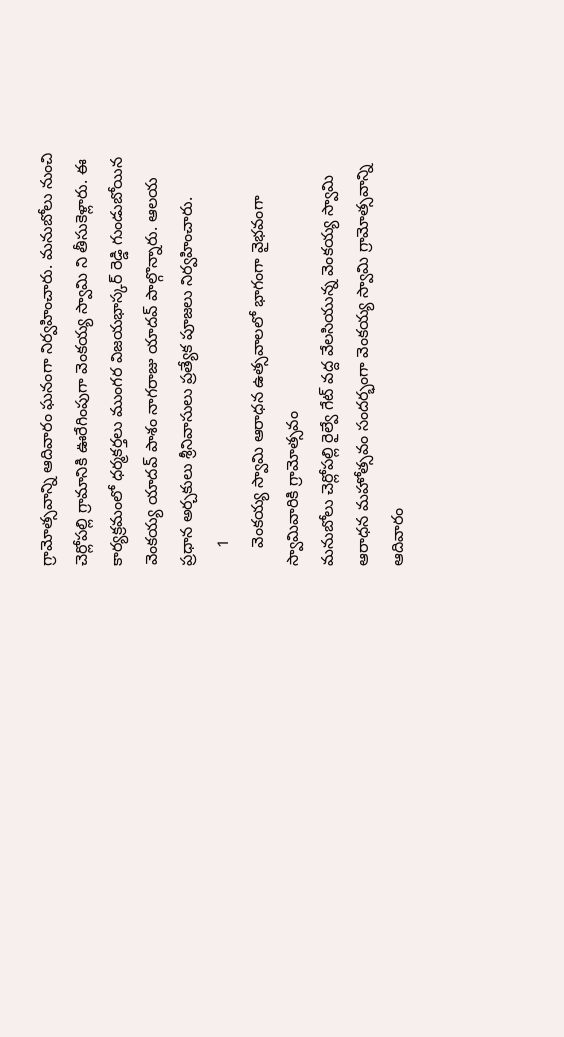గ్రామోత్సవాన్ని ఆదివారం ఘనంగా నిర్వహించారు. మనుబోలు నుంచి చెర్లోపల్లి గ్రామానికి ఊరేగింపుగా వెంకయ్య స్వామి ని తీసుకెళ్లారు. ఈ కార్యక్రమంలో ధర్మకర్తలు ముంగర విజయభాస్కర్ రెడ్డి గుండుబోయిన వెంకయ్య యాదవ్ పాశం నాగరాజు యాదవ్ పాల్గొన్నారు. ఆలయ ప్రధాన అర్చకులు శ్రీనివాసులు ప్రత్యేక పూజలు నిర్వహించారు.
    1
    వెంకయ్య స్వామి ఆరాధన ఉత్సవాలలో భాగంగా వైభవంగా స్వామివారికి గ్రామోత్సవం
మనుబోలు చెర్లోపల్లి రైల్వే గేట్ వద్ద వేలసియున్న వెంకయ్య స్వామి ఆరాధన మహోత్సవం సందర్భంగా వెంకయ్య స్వామి గ్రామోత్సవాన్ని ఆదివారం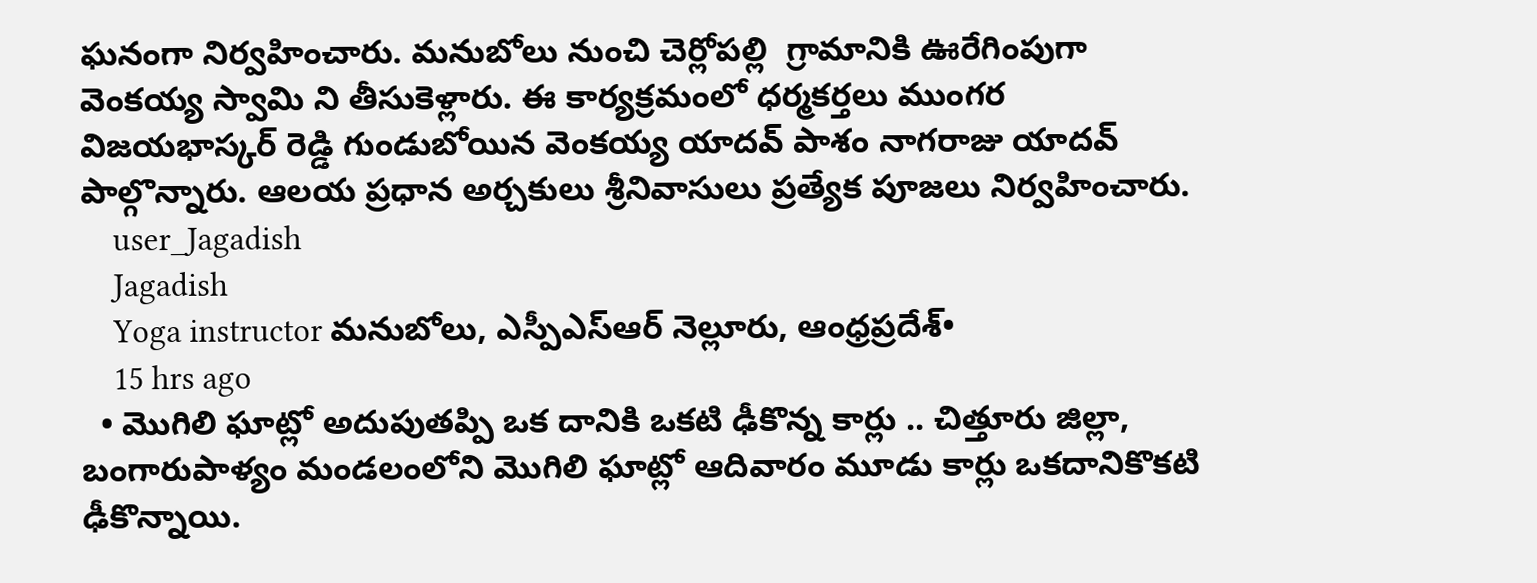ఘనంగా నిర్వహించారు. మనుబోలు నుంచి చెర్లోపల్లి  గ్రామానికి ఊరేగింపుగా  వెంకయ్య స్వామి ని తీసుకెళ్లారు. ఈ కార్యక్రమంలో ధర్మకర్తలు ముంగర విజయభాస్కర్ రెడ్డి గుండుబోయిన వెంకయ్య యాదవ్ పాశం నాగరాజు యాదవ్  పాల్గొన్నారు. ఆలయ ప్రధాన అర్చకులు శ్రీనివాసులు ప్రత్యేక పూజలు నిర్వహించారు.
    user_Jagadish
    Jagadish
    Yoga instructor మనుబోలు, ఎస్పీఎస్ఆర్ నెల్లూరు, ఆంధ్రప్రదేశ్•
    15 hrs ago
  • మొగిలి ఘాట్లో అదుపుతప్పి ఒక దానికి ఒకటి ఢీకొన్న కార్లు .. చిత్తూరు జిల్లా, బంగారుపాళ్యం మండలంలోని మొగిలి ఘాట్లో ఆదివారం మూడు కార్లు ఒకదానికొకటి ఢీకొన్నాయి.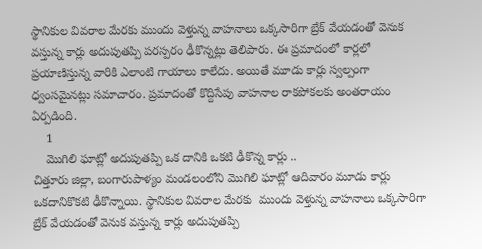స్థానికుల వివరాల మేరకు ముందు వెళ్తున్న వాహనాలు ఒక్కసారిగా బ్రేక్ వేయడంతో వెనుక వస్తున్న కార్లు అదుపుతప్పి పరస్పరం ఢీకొన్నట్లు తెలిపారు. ఈ ప్రమాదంలో కార్లలో ప్రయాణిస్తున్న వారికి ఎలాంటి గాయాలు కాలేదు. అయితే మూడు కార్లు స్వల్పంగా ధ్వంసమైనట్లు సమాచారం. ప్రమాదంతో కొద్దిసేపు వాహనాల రాకపోకలకు అంతరాయం ఏర్పడింది.
    1
    మొగిలి ఘాట్లో అదుపుతప్పి ఒక దానికి ఒకటి ఢీకొన్న కార్లు ..
చిత్తూరు జిల్లా, బంగారుపాళ్యం మండలంలోని మొగిలి ఘాట్లో ఆదివారం మూడు కార్లు ఒకదానికొకటి ఢీకొన్నాయి. స్థానికుల వివరాల మేరకు  ముందు వెళ్తున్న వాహనాలు ఒక్కసారిగా బ్రేక్ వేయడంతో వెనుక వస్తున్న కార్లు అదుపుతప్పి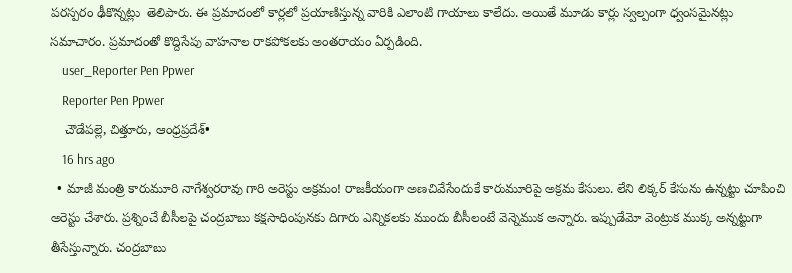పరస్పరం ఢీకొన్నట్లు  తెలిపారు. ఈ ప్రమాదంలో కార్లలో ప్రయాణిస్తున్న వారికి ఎలాంటి గాయాలు కాలేదు. అయితే మూడు కార్లు స్వల్పంగా ధ్వంసమైనట్లు సమాచారం. ప్రమాదంతో కొద్దిసేపు వాహనాల రాకపోకలకు అంతరాయం ఏర్పడింది.
    user_Reporter Pen Ppwer
    Reporter Pen Ppwer
    చౌడేపల్లె, చిత్తూరు, ఆంధ్రప్రదేశ్•
    16 hrs ago
  • మాజీ మంత్రి కారుమూరి నాగేశ్వరరావు గారి అరెస్టు అక్రమం! రాజకీయంగా అణచివేసేందుకే కారుమూరిపై అక్రమ కేసులు. లేని లిక్కర్ కేసును ఉన్నట్టు చూపించి అరెస్టు చేశారు. ప్రశ్నించే బీసీలపై చంద్రబాబు కక్షసాధింపునకు దిగారు ఎన్నికలకు ముందు బీసీలంటే వెన్నెముక అన్నారు. ఇప్పుడేమో వెంట్రుక ముక్క అన్నట్టుగా తీసేస్తున్నారు. చంద్రబాబు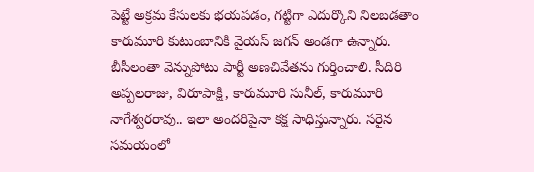పెట్టే అక్రమ కేసులకు భయపడం, గట్టిగా ఎదుర్కొని నిలబడతాం కారుమూరి కుటుంబానికి వైయస్ జగన్ అండగా ఉన్నారు. బీసీలంతా వెన్నుపోటు పార్టీ అణచివేతను గుర్తించాలి. సీదిరి అప్పలరాజు, విరూపాక్షి, కారుమూరి సునీల్, కారుమూరి నాగేశ్వరరావు.. ఇలా అందరిపైనా కక్ష సాధిస్తున్నారు. సరైన సమయంలో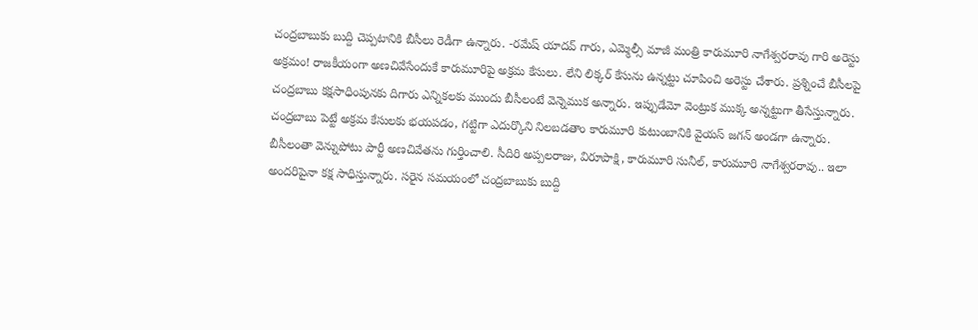చంద్రబాబుకు బుద్ది చెప్పటానికి బీసీలు రెడీగా ఉన్నారు. -రమేష్ యాదవ్ గారు, ఎమ్మెల్సీ మాజీ మంత్రి కారుమూరి నాగేశ్వరరావు గారి అరెస్టు అక్రమం! రాజకీయంగా అణచివేసేందుకే కారుమూరిపై అక్రమ కేసులు. లేని లిక్కర్ కేసును ఉన్నట్టు చూపించి అరెస్టు చేశారు. ప్రశ్నించే బీసీలపై చంద్రబాబు కక్షసాధింపునకు దిగారు ఎన్నికలకు ముందు బీసీలంటే వెన్నెముక అన్నారు. ఇప్పుడేమో వెంట్రుక ముక్క అన్నట్టుగా తీసేస్తున్నారు. చంద్రబాబు పెట్టే అక్రమ కేసులకు భయపడం, గట్టిగా ఎదుర్కొని నిలబడతాం కారుమూరి కుటుంబానికి వైయస్ జగన్ అండగా ఉన్నారు. బీసీలంతా వెన్నుపోటు పార్టీ అణచివేతను గుర్తించాలి. సీదిరి అప్పలరాజు, విరూపాక్షి, కారుమూరి సునీల్, కారుమూరి నాగేశ్వరరావు.. ఇలా అందరిపైనా కక్ష సాధిస్తున్నారు. సరైన సమయంలో చంద్రబాబుకు బుద్ది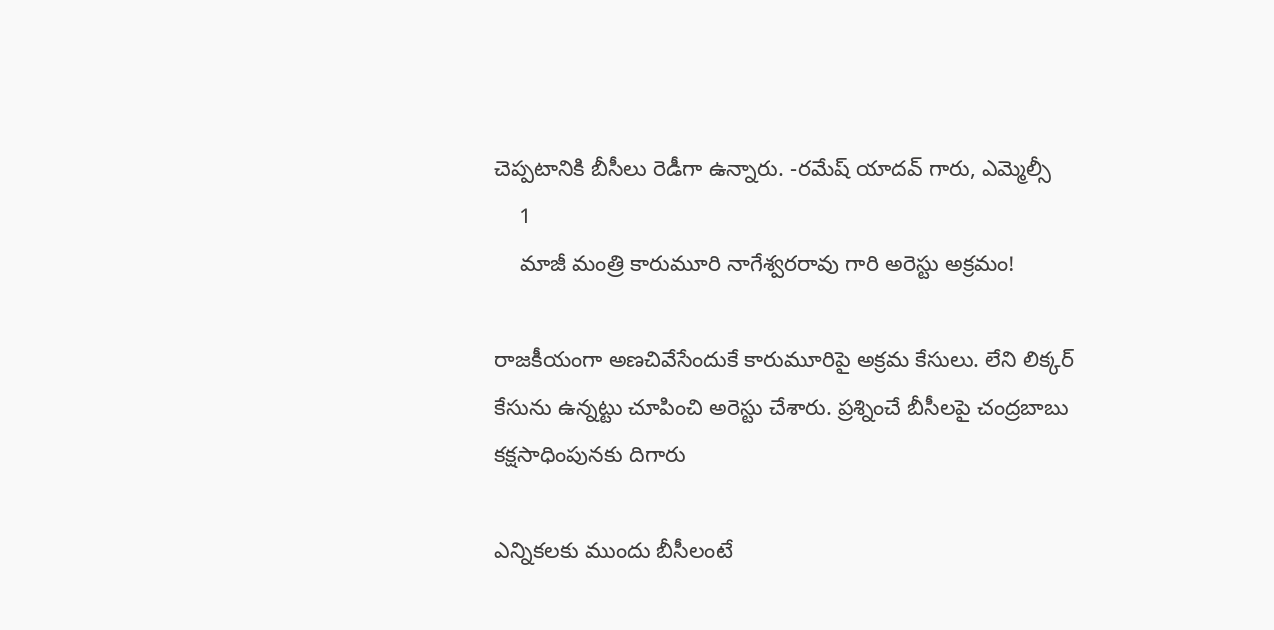చెప్పటానికి బీసీలు రెడీగా ఉన్నారు. -రమేష్ యాదవ్ గారు, ఎమ్మెల్సీ
    1
    మాజీ మంత్రి కారుమూరి నాగేశ్వరరావు గారి అరెస్టు అక్రమం!

రాజకీయంగా అణచివేసేందుకే కారుమూరిపై అక్రమ కేసులు. లేని లిక్కర్ కేసును ఉన్నట్టు చూపించి అరెస్టు చేశారు. ప్రశ్నించే బీసీలపై చంద్రబాబు కక్షసాధింపునకు దిగారు

ఎన్నికలకు ముందు బీసీలంటే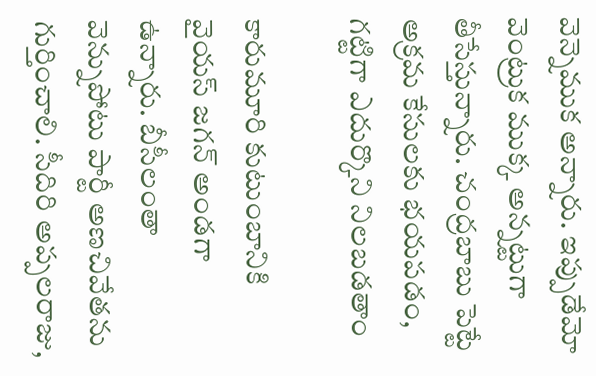వెన్నెముక అన్నారు. ఇప్పుడేమో వెంట్రుక ముక్క అన్నట్టుగా తీసేస్తున్నారు. చంద్రబాబు పెట్టే అక్రమ కేసులకు భయపడం, గట్టిగా ఎదుర్కొని నిలబడతాం

కారుమూరి కుటుంబానికి వైయస్ జగన్ అండగా ఉన్నారు. బీసీలంతా వెన్నుపోటు పార్టీ అణచివేతను గుర్తించాలి. సీదిరి అప్పలరాజు,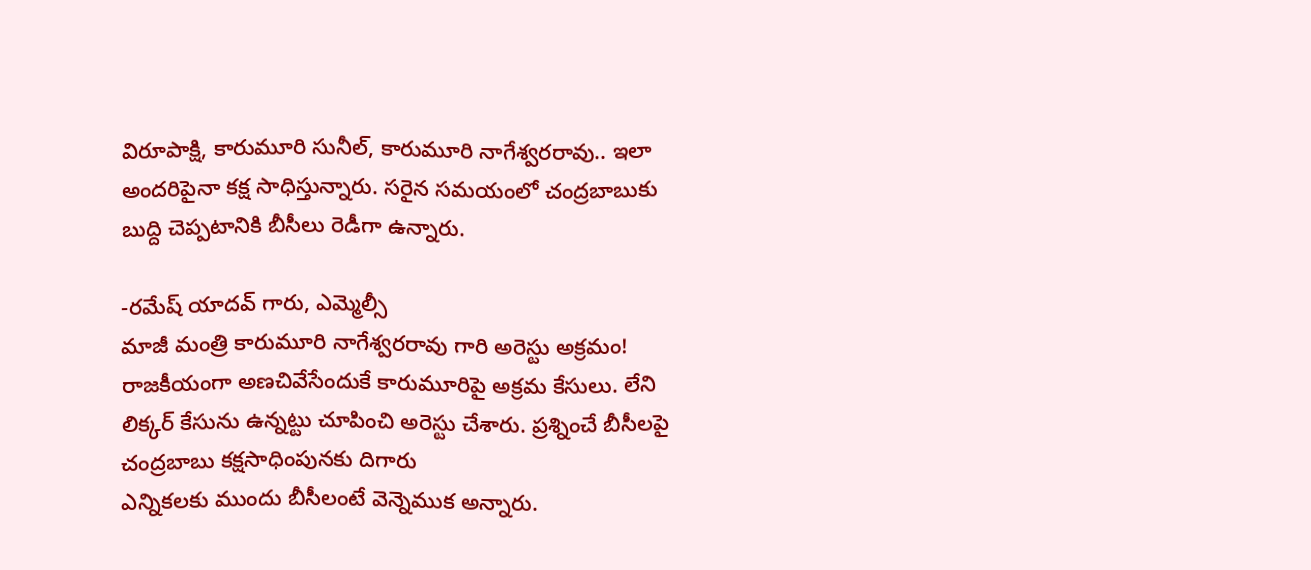విరూపాక్షి, కారుమూరి సునీల్, కారుమూరి నాగేశ్వరరావు.. ఇలా అందరిపైనా కక్ష సాధిస్తున్నారు. సరైన సమయంలో చంద్రబాబుకు బుద్ది చెప్పటానికి బీసీలు రెడీగా ఉన్నారు.

-రమేష్ యాదవ్ గారు, ఎమ్మెల్సీ
మాజీ మంత్రి కారుమూరి నాగేశ్వరరావు గారి అరెస్టు అక్రమం!
రాజకీయంగా అణచివేసేందుకే కారుమూరిపై అక్రమ కేసులు. లేని లిక్కర్ కేసును ఉన్నట్టు చూపించి అరెస్టు చేశారు. ప్రశ్నించే బీసీలపై చంద్రబాబు కక్షసాధింపునకు దిగారు
ఎన్నికలకు ముందు బీసీలంటే వెన్నెముక అన్నారు.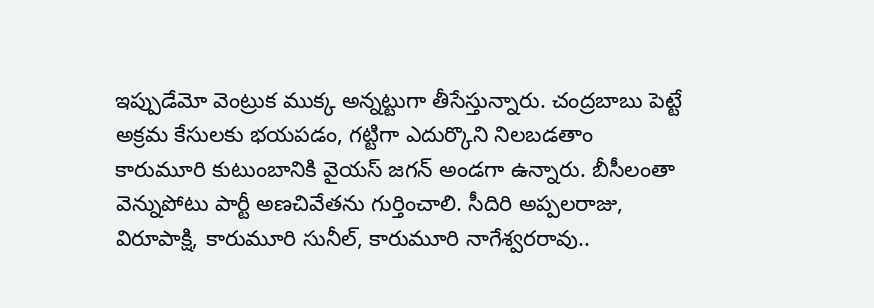ఇప్పుడేమో వెంట్రుక ముక్క అన్నట్టుగా తీసేస్తున్నారు. చంద్రబాబు పెట్టే అక్రమ కేసులకు భయపడం, గట్టిగా ఎదుర్కొని నిలబడతాం
కారుమూరి కుటుంబానికి వైయస్ జగన్ అండగా ఉన్నారు. బీసీలంతా వెన్నుపోటు పార్టీ అణచివేతను గుర్తించాలి. సీదిరి అప్పలరాజు, విరూపాక్షి, కారుమూరి సునీల్, కారుమూరి నాగేశ్వరరావు..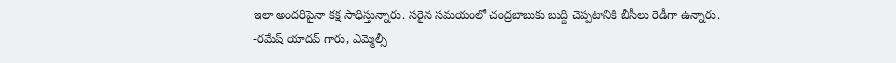ఇలా అందరిపైనా కక్ష సాధిస్తున్నారు. సరైన సమయంలో చంద్రబాబుకు బుద్ది చెప్పటానికి బీసీలు రెడీగా ఉన్నారు.
-రమేష్ యాదవ్ గారు, ఎమ్మెల్సీ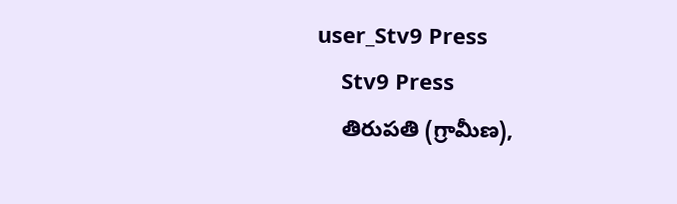user_Stv9 Press
    Stv9 Press
    తిరుపతి (గ్రామీణ),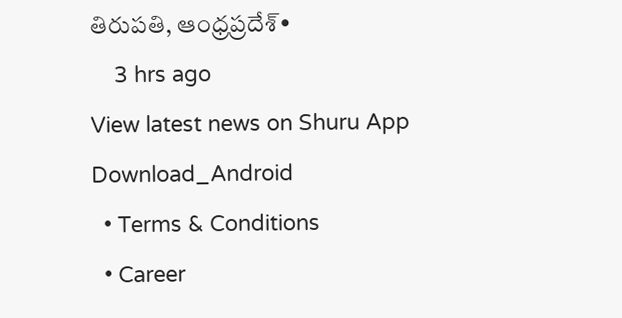తిరుపతి, ఆంధ్రప్రదేశ్•
    3 hrs ago
View latest news on Shuru App
Download_Android
  • Terms & Conditions
  • Career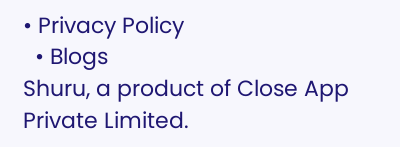• Privacy Policy
  • Blogs
Shuru, a product of Close App Private Limited.